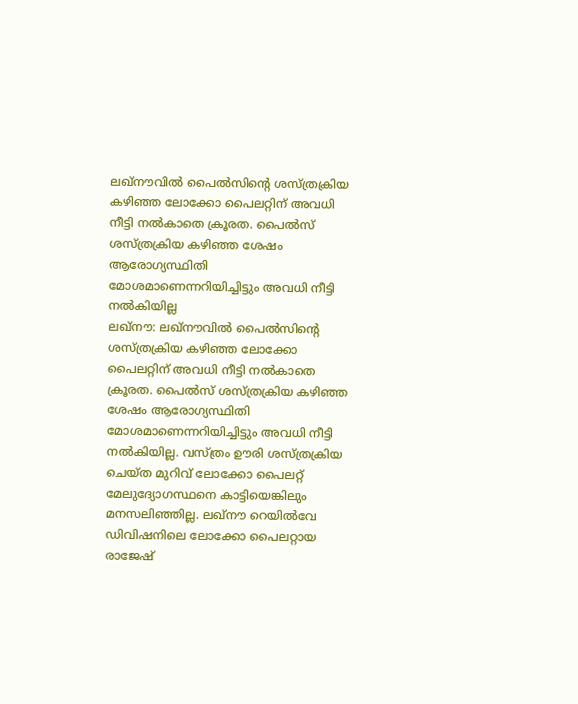ലഖ്നൗവിൽ പൈൽസിന്റെ ശസ്ത്രക്രിയ കഴിഞ്ഞ ലോക്കോ പൈലറ്റിന് അവധി നീട്ടി നൽകാതെ ക്രൂരത. പൈൽസ് ശസ്ത്രക്രിയ കഴിഞ്ഞ ശേഷം ആരോഗ്യസ്ഥിതി മോശമാണെന്നറിയിച്ചിട്ടും അവധി നീട്ടി നൽകിയില്ല
ലഖ്നൗ: ലഖ്നൗവിൽ പൈൽസിന്റെ ശസ്ത്രക്രിയ കഴിഞ്ഞ ലോക്കോ പൈലറ്റിന് അവധി നീട്ടി നൽകാതെ ക്രൂരത. പൈൽസ് ശസ്ത്രക്രിയ കഴിഞ്ഞ ശേഷം ആരോഗ്യസ്ഥിതി മോശമാണെന്നറിയിച്ചിട്ടും അവധി നീട്ടി നൽകിയില്ല. വസ്ത്രം ഊരി ശസ്ത്രക്രിയ ചെയ്ത മുറിവ് ലോക്കോ പൈലറ്റ് മേലുദ്യോഗസ്ഥനെ കാട്ടിയെങ്കിലും മനസലിഞ്ഞില്ല. ലഖ്നൗ റെയിൽവേ ഡിവിഷനിലെ ലോക്കോ പൈലറ്റായ രാജേഷ്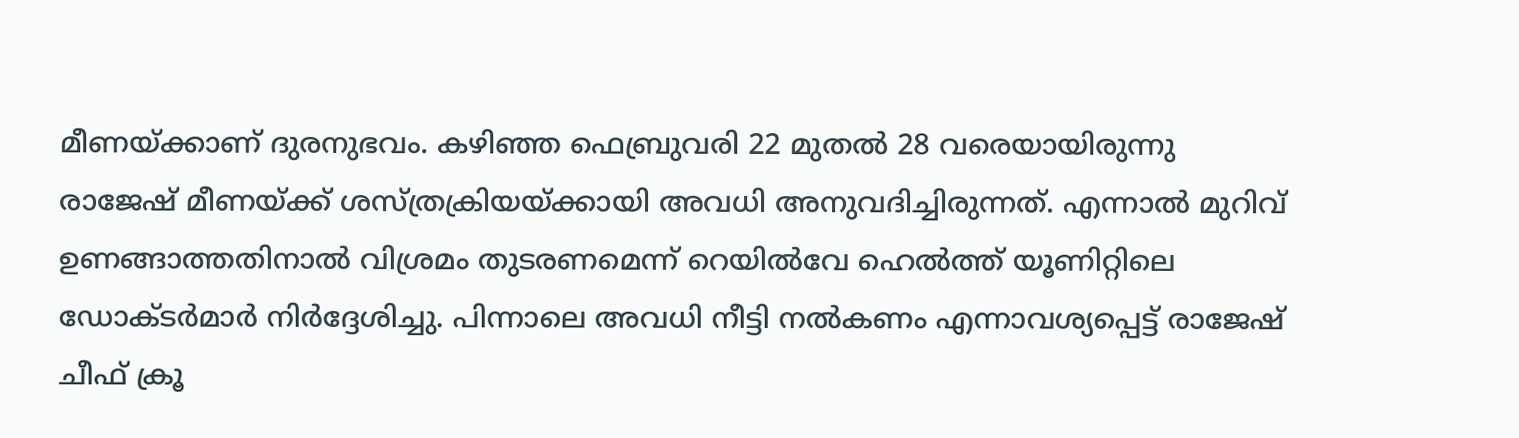മീണയ്ക്കാണ് ദുരനുഭവം. കഴിഞ്ഞ ഫെബ്രുവരി 22 മുതൽ 28 വരെയായിരുന്നു രാജേഷ് മീണയ്ക്ക് ശസ്ത്രക്രിയയ്ക്കായി അവധി അനുവദിച്ചിരുന്നത്. എന്നാൽ മുറിവ് ഉണങ്ങാത്തതിനാൽ വിശ്രമം തുടരണമെന്ന് റെയിൽവേ ഹെൽത്ത് യൂണിറ്റിലെ ഡോക്ടർമാർ നിർദ്ദേശിച്ചു. പിന്നാലെ അവധി നീട്ടി നൽകണം എന്നാവശ്യപ്പെട്ട് രാജേഷ് ചീഫ് ക്രൂ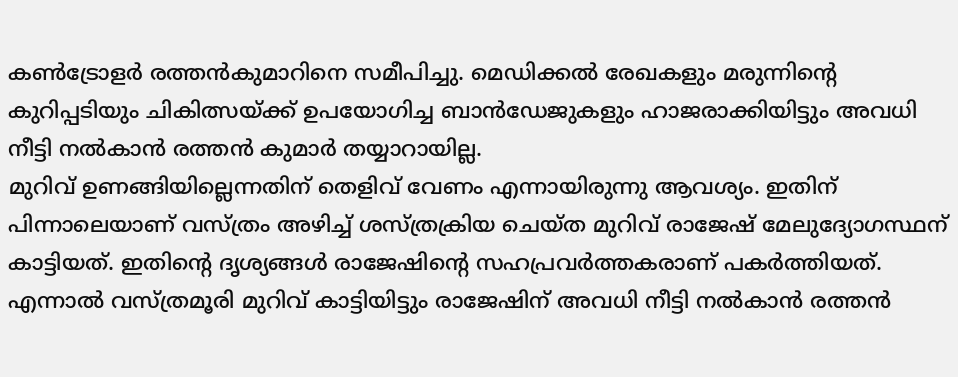കൺട്രോളർ രത്തൻകുമാറിനെ സമീപിച്ചു. മെഡിക്കൽ രേഖകളും മരുന്നിന്റെ കുറിപ്പടിയും ചികിത്സയ്ക്ക് ഉപയോഗിച്ച ബാൻഡേജുകളും ഹാജരാക്കിയിട്ടും അവധി നീട്ടി നൽകാൻ രത്തൻ കുമാർ തയ്യാറായില്ല.
മുറിവ് ഉണങ്ങിയില്ലെന്നതിന് തെളിവ് വേണം എന്നായിരുന്നു ആവശ്യം. ഇതിന് പിന്നാലെയാണ് വസ്ത്രം അഴിച്ച് ശസ്ത്രക്രിയ ചെയ്ത മുറിവ് രാജേഷ് മേലുദ്യോഗസ്ഥന് കാട്ടിയത്. ഇതിന്റെ ദൃശ്യങ്ങൾ രാജേഷിന്റെ സഹപ്രവർത്തകരാണ് പകർത്തിയത്. എന്നാൽ വസ്ത്രമൂരി മുറിവ് കാട്ടിയിട്ടും രാജേഷിന് അവധി നീട്ടി നൽകാൻ രത്തൻ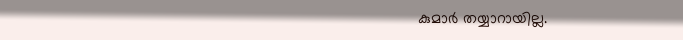കുമാർ തയ്യാറായില്ല.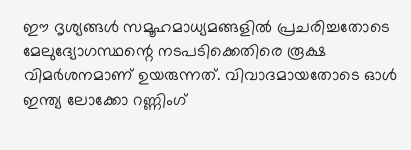ഈ ദൃശ്യങ്ങൾ സമൂഹമാധ്യമങ്ങളിൽ പ്രചരിച്ചതോടെ മേലുദ്യോഗസ്ഥന്റെ നടപടിക്കെതിരെ രൂക്ഷ വിമർശനമാണ് ഉയരുന്നത്. വിവാദമായതോടെ ഓൾ ഇന്ത്യ ലോക്കോ റണ്ണിംഗ്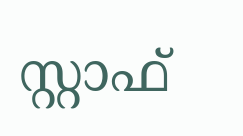സ്റ്റാഫ്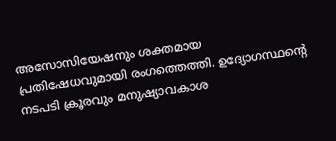അസോസിയേഷനും ശക്തമായ പ്രതിഷേധവുമായി രംഗത്തെത്തി. ഉദ്യോഗസ്ഥന്റെ നടപടി ക്രൂരവും മനുഷ്യാവകാശ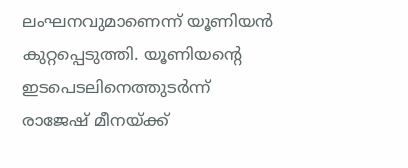ലംഘനവുമാണെന്ന് യൂണിയൻ കുറ്റപ്പെടുത്തി. യൂണിയന്റെ ഇടപെടലിനെത്തുടർന്ന് രാജേഷ് മീനയ്ക്ക്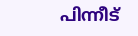പിന്നീട്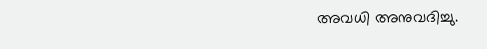അവധി അനുവദിച്ചു.